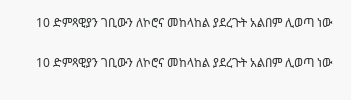10 ድምጻዊያን ገቢውን ለኮሮና መከላከል ያደረጉት አልበም ሊወጣ ነው

10 ድምጻዊያን ገቢውን ለኮሮና መከላከል ያደረጉት አልበም ሊወጣ ነው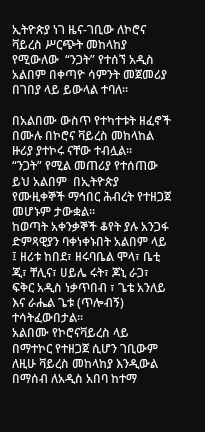ኢትዮጵያ ነገ ዜና-ገቢው ለኮሮና ቫይረስ ሥርጭት መከላከያ የሚውለው  “ንጋት” የተሰኘ አዲስ አልበም በቀጣዮ ሳምንት መጀመሪያ በገበያ ላይ ይውላል ተባለ።

በአልበሙ ውስጥ የተካተቱት ዘፈኖች በሙሉ በኮሮና ቫይረስ መከላከል ዙሪያ ያተኮሩ ናቸው ተብሏል።
“ንጋት” የሚል መጠሪያ የተሰጠው ይህ አልበም  በኢትዮጵያ የሙዚቀኞች ማኅበር ሕብረት የተዘጋጀ መሆኑም ታውቋል።
ከወጣት አቀንቃኞች ቆየት ያሉ አንጋፋ ድምጻዊያን ባቀነቀኑበት አልበም ላይ ፤ ዘሪቱ ከበደ፣ ዘሩባቤል ሞላ፣ ቤቲ ጂ፣ ቸሊና፣ ሀይሌ ሩት፣ ጆኒ ራጋ፣ ፍቅር አዲስ ነቃጥበብ ፣ ጌቴ አንለይ  እና ራሔል ጌቱ (ጥሎብኝ)   ተሳትፈውበታል።
አልበሙ የኮሮናቫይረስ ላይ በማተኮር የተዘጋጀ ሲሆን ገቢውም ለዚሁ ቫይረስ መከላከያ እንዲውል በማሰብ ለአዲስ አበባ ከተማ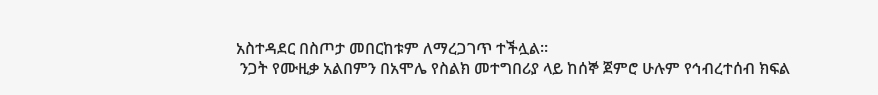አስተዳደር በስጦታ መበርከቱም ለማረጋገጥ ተችሏል።
 ንጋት የሙዚቃ አልበምን በአሞሌ የስልክ መተግበሪያ ላይ ከሰኞ ጀምሮ ሁሉም የኅብረተሰብ ክፍል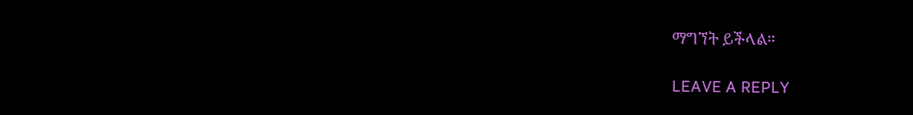ማግኘት ይችላል።

LEAVE A REPLY